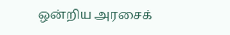ஒன்றிய அரசைக்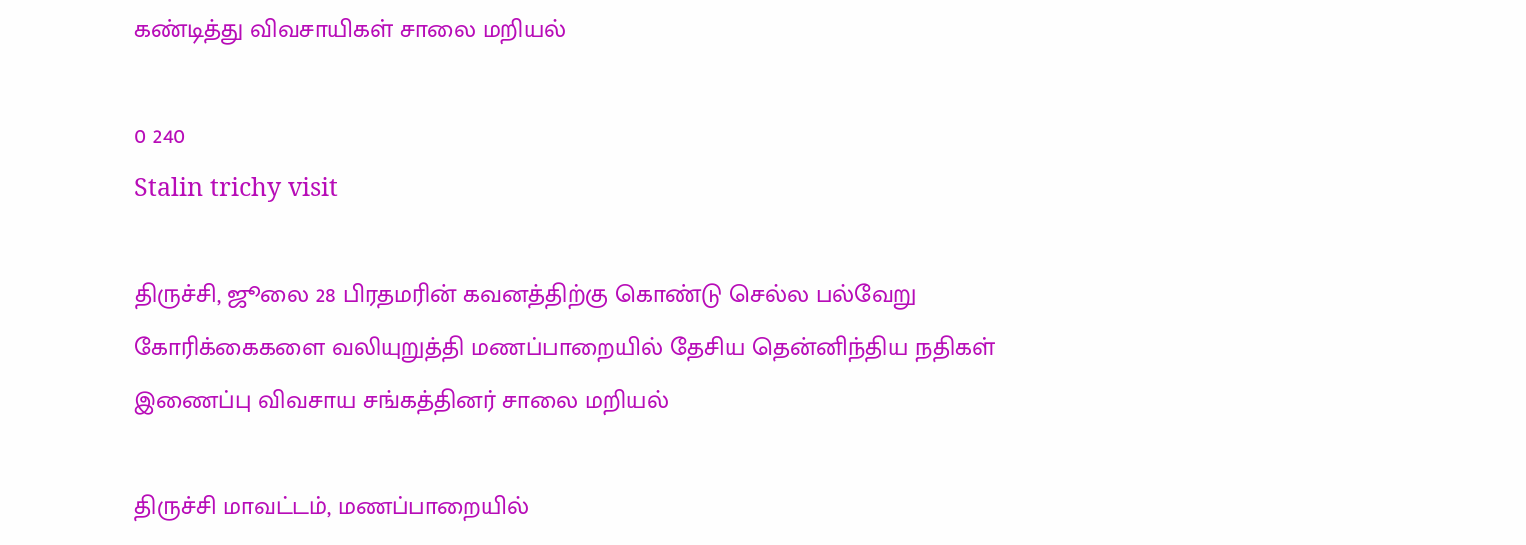கண்டித்து விவசாயிகள் சாலை மறியல்

0 240
Stalin trichy visit

திருச்சி, ஜூலை 28 பிரதமரின் கவனத்திற்கு கொண்டு செல்ல பல்வேறு கோரிக்கைகளை வலியுறுத்தி மணப்பாறையில் தேசிய தென்னிந்திய நதிகள் இணைப்பு விவசாய சங்கத்தினர் சாலை மறியல்

திருச்சி மாவட்டம், மணப்பாறையில்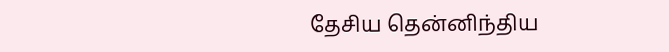தேசிய தென்னிந்திய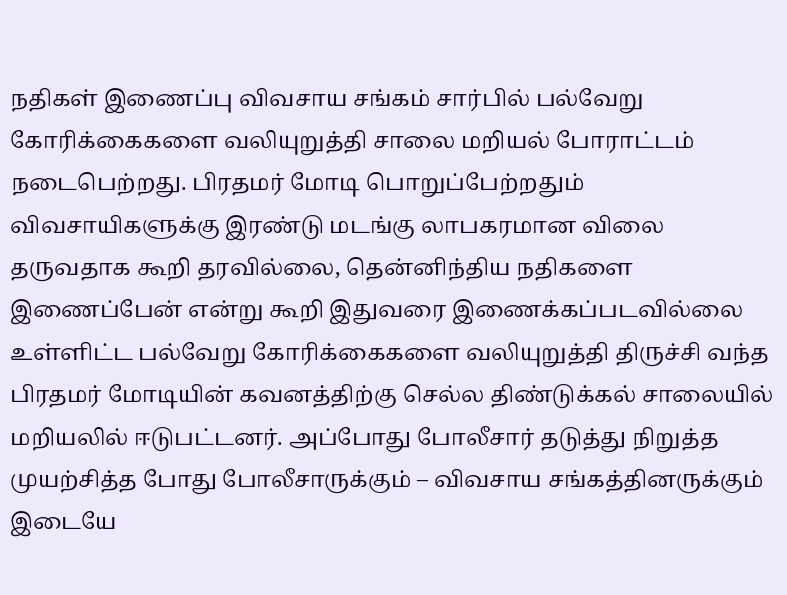நதிகள் இணைப்பு விவசாய சங்கம் சார்பில் பல்வேறு கோரிக்கைகளை வலியுறுத்தி சாலை மறியல் போராட்டம் நடைபெற்றது. பிரதமர் மோடி பொறுப்பேற்றதும் விவசாயிகளுக்கு இரண்டு மடங்கு லாபகரமான விலை தருவதாக கூறி தரவில்லை, தென்னிந்திய நதிகளை இணைப்பேன் என்று கூறி இதுவரை இணைக்கப்படவில்லை உள்ளிட்ட பல்வேறு கோரிக்கைகளை வலியுறுத்தி திருச்சி வந்த பிரதமர் மோடியின் கவனத்திற்கு செல்ல திண்டுக்கல் சாலையில் மறியலில் ஈடுபட்டனர். அப்போது போலீசார் தடுத்து நிறுத்த முயற்சித்த போது போலீசாருக்கும் – விவசாய சங்கத்தினருக்கும் இடையே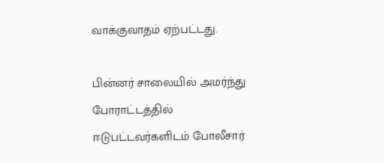வாக்குவாதம் ஏற்பட்டது.

பின்னர் சாலையில் அமர்ந்து போராட்டத்தில் ஈடுபட்டவர்களிடம் போலீசார்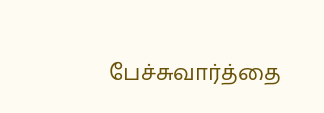பேச்சுவார்த்தை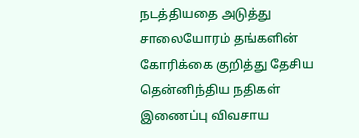நடத்தியதை அடுத்து சாலையோரம் தங்களின் கோரிக்கை குறித்து தேசிய தென்னிந்திய நதிகள் இணைப்பு விவசாய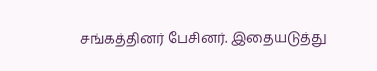சங்கத்தினர் பேசினர். இதையடுத்து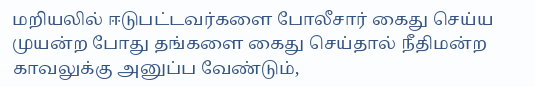மறியலில் ஈடுபட்டவர்களை போலீசார் கைது செய்ய முயன்ற போது தங்களை கைது செய்தால் நீதிமன்ற காவலுக்கு அனுப்ப வேண்டும்,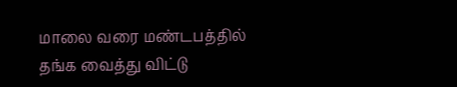மாலை வரை மண்டபத்தில் தங்க வைத்து விட்டு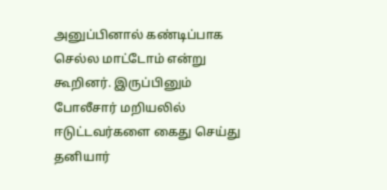அனுப்பினால் கண்டிப்பாக செல்ல மாட்டோம் என்று கூறினர். இருப்பினும் போலீசார் மறியலில் ஈடுட்டவர்களை கைது செய்து தனியார்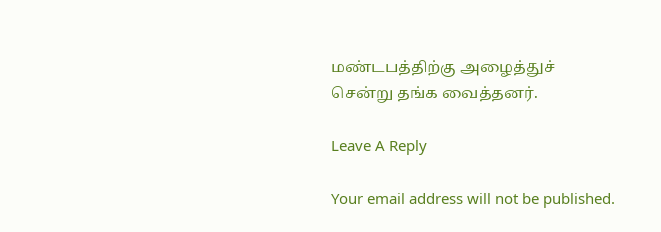மண்டபத்திற்கு அழைத்துச் சென்று தங்க வைத்தனர்.

Leave A Reply

Your email address will not be published.